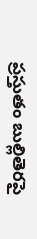ప్రస్తుతం బుల్లితెరపై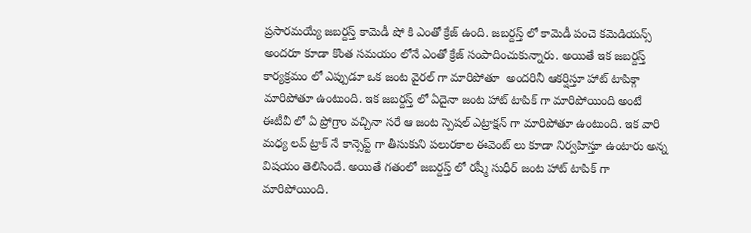ప్రసారమయ్యే జబర్దస్త్ కామెడీ షో కి ఎంతో క్రేజ్ ఉంది. జబర్దస్త్ లో కామెడీ పంచె కమెడియన్స్ అందరూ కూడా కొంత సమయం లోనే ఎంతో క్రేజ్ సంపాదించుకున్నారు. అయితే ఇక జబర్దస్త్ కార్యక్రమం లో ఎప్పుడూ ఒక జంట వైరల్ గా మారిపోతూ  అందరినీ ఆకర్షిస్తూ హాట్ టాపిక్గా మారిపోతూ ఉంటుంది. ఇక జబర్దస్త్ లో ఏదైనా జంట హాట్ టాపిక్ గా మారిపోయింది అంటే ఈటీవీ లో ఏ ప్రోగ్రాం వచ్చినా సరే ఆ జంట స్పెషల్ ఎట్రాక్షన్ గా మారిపోతూ ఉంటుంది. ఇక వారి మధ్య లవ్ ట్రాక్ నే కాన్సెప్ట్ గా తీసుకుని పలురకాల ఈవెంట్ లు కూడా నిర్వహిస్తూ ఉంటారు అన్న విషయం తెలిసిందే. అయితే గతంలో జబర్దస్త్ లో రష్మీ సుధీర్ జంట హాట్ టాపిక్ గా మారిపోయింది.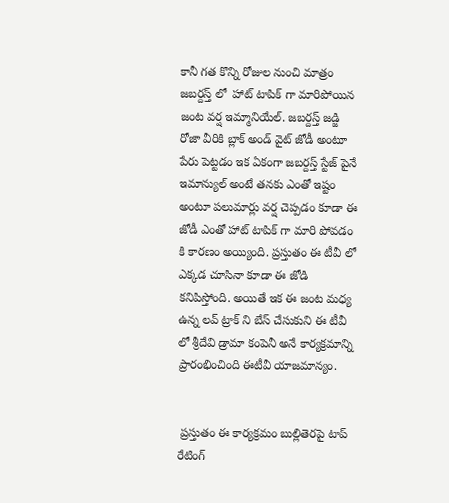కానీ గత కొన్ని రోజుల నుంచి మాత్రం జబర్దస్త్ లో  హాట్ టాపిక్ గా మారిపోయిన జంట వర్ష ఇమ్మానియేల్. జబర్దస్త్ జడ్జి రోజా వీరికి బ్లాక్ అండ్ వైట్ జోడీ అంటూ పేరు పెట్టడం ఇక ఏకంగా జబర్దస్త్ స్టేజ్ పైనే  ఇమాన్యుల్ అంటే తనకు ఎంతో ఇష్టం అంటూ పలుమార్లు వర్ష చెప్పడం కూడా ఈ జోడీ ఎంతో హాట్ టాపిక్ గా మారి పోవడం కి కారణం అయ్యింది. ప్రస్తుతం ఈ టీవీ లో ఎక్కడ చూసినా కూడా ఈ జోడి కనిపిస్తోంది. అయితే ఇక ఈ జంట మధ్య ఉన్న లవ్ ట్రాక్ ని బేస్ చేసుకుని ఈ టీవీ లో శ్రీదేవి డ్రామా కంపెనీ అనే కార్యక్రమాన్ని ప్రారంభించింది ఈటీవీ యాజమాన్యం.


 ప్రస్తుతం ఈ కార్యక్రమం బుల్లితెరపై టాప్ రేటింగ్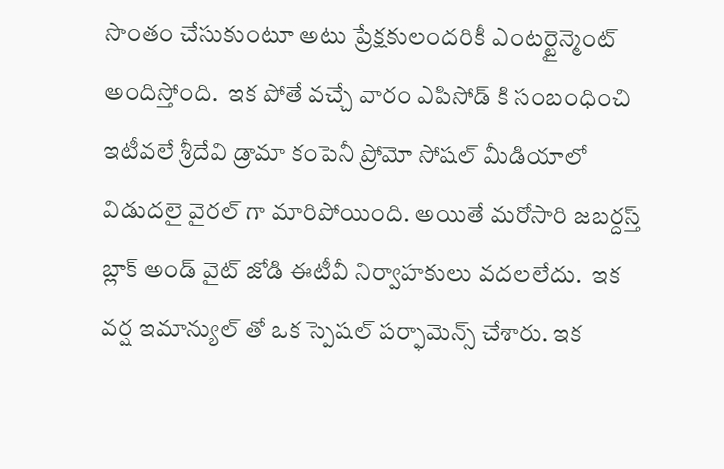సొంతం చేసుకుంటూ అటు ప్రేక్షకులందరికీ ఎంటర్టైన్మెంట్ అందిస్తోంది.  ఇక పోతే వచ్చే వారం ఎపిసోడ్ కి సంబంధించి ఇటీవలే శ్రీదేవి డ్రామా కంపెనీ ప్రోమో సోషల్ మీడియాలో విడుదలై వైరల్ గా మారిపోయింది. అయితే మరోసారి జబర్దస్త్ బ్లాక్ అండ్ వైట్ జోడి ఈటీవీ నిర్వాహకులు వదలలేదు.  ఇక వర్ష ఇమాన్యుల్ తో ఒక స్పెషల్ పర్ఫామెన్స్ చేశారు. ఇక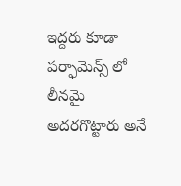ఇద్దరు కూడా పర్ఫామెన్స్ లో లీనమై  అదరగొట్టారు అనే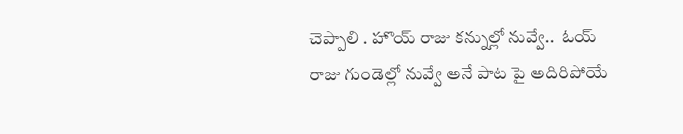చెప్పాలి . హొయ్ రాజు కన్నుల్లో నువ్వే..  ఓయ్ రాజు గుండెల్లో నువ్వే అనే పాట పై అదిరిపోయే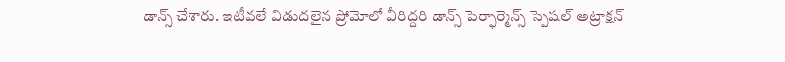డాన్స్ చేశారు. ఇటీవలే విడుదలైన ప్రోమోలో వీరిద్దరి డాన్స్ పెర్ఫార్మెన్స్ స్పెషల్ అట్రాక్షన్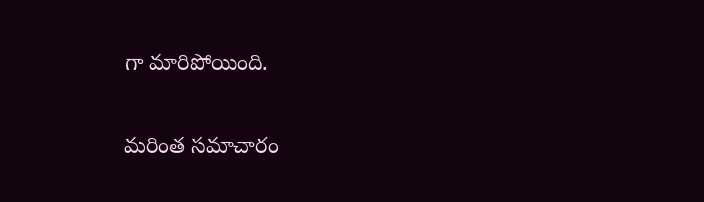గా మారిపోయింది.

మరింత సమాచారం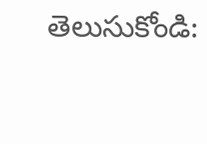తెలుసుకోండి: